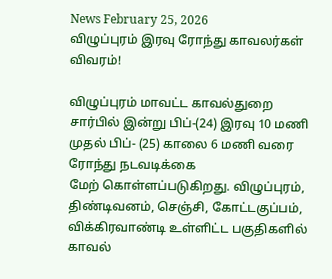News February 25, 2026
விழுப்புரம் இரவு ரோந்து காவலர்கள் விவரம்!

விழுப்புரம் மாவட்ட காவல்துறை சார்பில் இன்று பிப்-(24) இரவு 10 மணி முதல் பிப்- (25) காலை 6 மணி வரை ரோந்து நடவடிக்கை
மேற் கொள்ளப்படுகிறது. விழுப்புரம், திண்டிவனம், செஞ்சி, கோட்டகுப்பம், விக்கிரவாண்டி உள்ளிட்ட பகுதிகளில் காவல்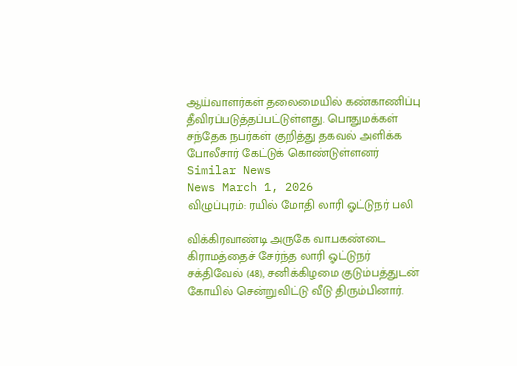ஆய்வாளர்கள் தலைமையில் கண்காணிப்பு தீவிரப்படுத்தப்பட்டுள்ளது. பொதுமக்கள் சந்தேக நபர்கள் குறித்து தகவல் அளிக்க போலீசார் கேட்டுக் கொண்டுள்ளனர்
Similar News
News March 1, 2026
விழுப்புரம்: ரயில் மோதி லாரி ஓட்டுநர் பலி

விக்கிரவாண்டி அருகே வா.பகண்டை கிராமத்தைச் சேர்ந்த லாரி ஓட்டுநர் சக்திவேல் (48), சனிக்கிழமை குடும்பத்துடன் கோயில் சென்றுவிட்டு வீடு திரும்பினார்.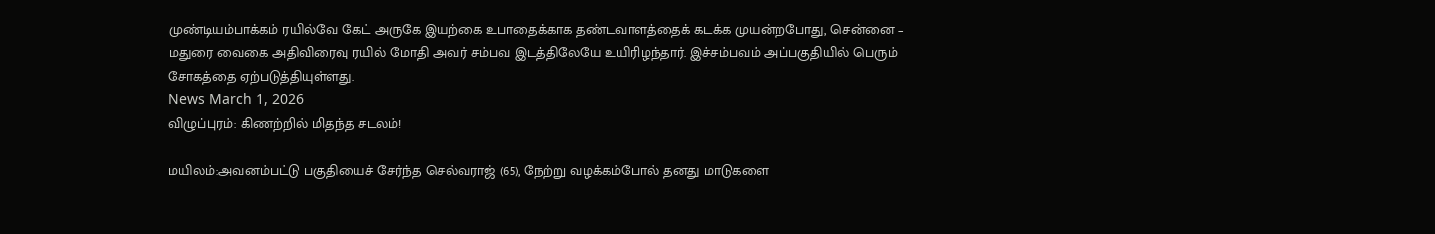முண்டியம்பாக்கம் ரயில்வே கேட் அருகே இயற்கை உபாதைக்காக தண்டவாளத்தைக் கடக்க முயன்றபோது, சென்னை – மதுரை வைகை அதிவிரைவு ரயில் மோதி அவர் சம்பவ இடத்திலேயே உயிரிழந்தார். இச்சம்பவம் அப்பகுதியில் பெரும் சோகத்தை ஏற்படுத்தியுள்ளது.
News March 1, 2026
விழுப்புரம்: கிணற்றில் மிதந்த சடலம்!

மயிலம்:அவனம்பட்டு பகுதியைச் சேர்ந்த செல்வராஜ் (65), நேற்று வழக்கம்போல் தனது மாடுகளை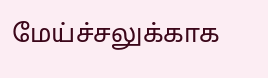மேய்ச்சலுக்காக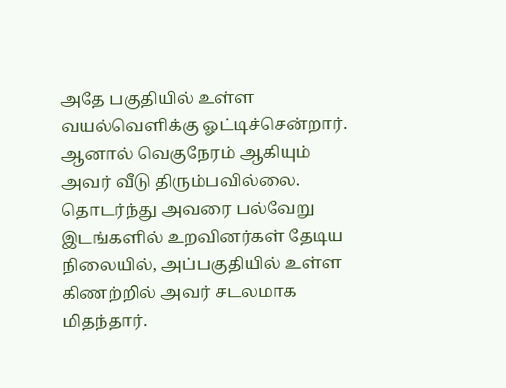அதே பகுதியில் உள்ள வயல்வெளிக்கு ஓட்டிச்சென்றார். ஆனால் வெகுநேரம் ஆகியும் அவர் வீடு திரும்பவில்லை. தொடர்ந்து அவரை பல்வேறு இடங்களில் உறவினர்கள் தேடிய நிலையில், அப்பகுதியில் உள்ள கிணற்றில் அவர் சடலமாக மிதந்தார்.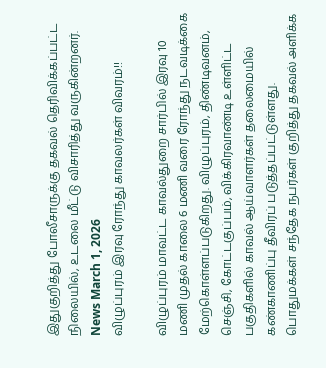இதுகுறித்து போலீசாருக்கு தகவல் தெரிவிக்கப்பட்ட நிலையில், உடலை மீட்டு விசாரித்து வருகின்றனர்.
News March 1, 2026
விழுப்புரம் இரவு ரோந்து காவலர்கள் விவரம்!!

விழுப்புரம் மாவட்ட காவல்துறை சார்பில் இரவு 10 மணி முதல் காலை 6 மணி வரை ரோந்து நடவடிக்கை மேற்கொள்ளப்படுகிறது. விழுப்புரம், திண்டிவனம், செஞ்சி, கோட்டகுப்பம், விக்கிரவாண்டி உள்ளிட்ட பகுதிகளில் காவல் ஆய்வாளர்கள் தலைமையில் கண்காணிப்பு தீவிரப் படுத்தப்பட்டுள்ளது. பொதுமக்கள் சந்தேக நபர்கள் குறித்து தகவல் அளிக்க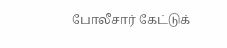போலீசார் கேட்டுக்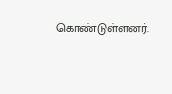கொண்டுள்ளனர்.